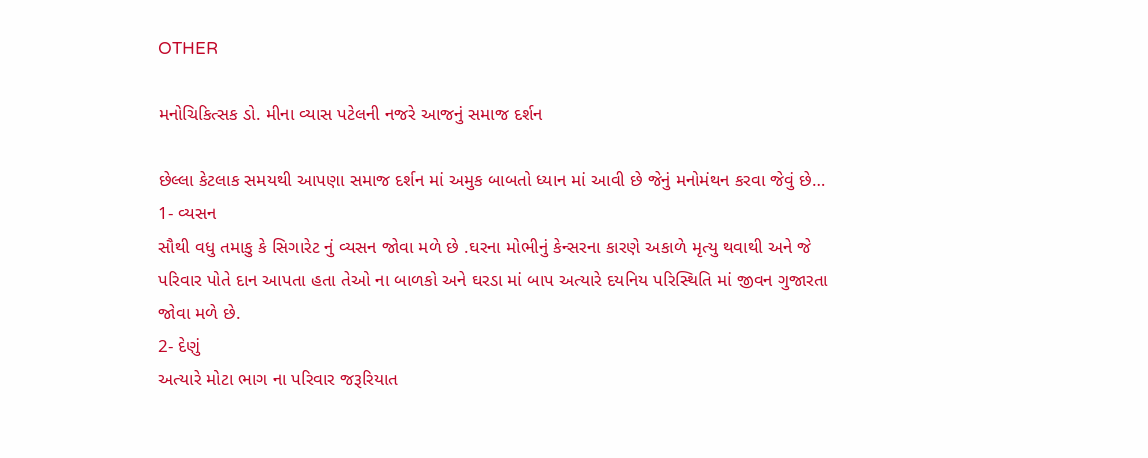OTHER

મનોચિકિત્સક ડો. મીના વ્યાસ પટેલની નજરે આજનું સમાજ દર્શન

છેલ્લા કેટલાક સમયથી આપણા સમાજ દર્શન માં અમુક બાબતો ધ્યાન માં આવી છે જેનું મનોમંથન કરવા જેવું છે…
1- વ્યસન
સૌથી વધુ તમાકુ કે સિગારેટ નું વ્યસન જોવા મળે છે .ઘરના મોભીનું કેન્સરના કારણે અકાળે મૃત્યુ થવાથી અને જે પરિવાર પોતે દાન આપતા હતા તેઓ ના બાળકો અને ઘરડા માં બાપ અત્યારે દયનિય પરિસ્થિતિ માં જીવન ગુજારતા જોવા મળે છે.
2- દેણું
અત્યારે મોટા ભાગ ના પરિવાર જરૂરિયાત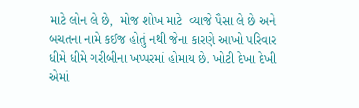માટે લોન લે છે,  મોજ શોખ માટે  વ્યાજે પૈસા લે છે અને બચતના નામે કઈજ હોતું નથી જેના કારણે આખો પરિવાર ધીમે ધીમે ગરીબીના ખપ્પરમાં હોમાય છે. ખોટી દેખા દેખી એમાં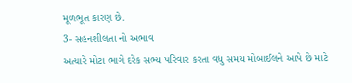મૂળભૂત કારણ છે.
3- સહનશીલતા નો અભાવ
અત્યારે મોટા ભાગે દરેક સભ્ય પરિવાર કરતા વધુ સમય મોબાઈલને આપે છે માટે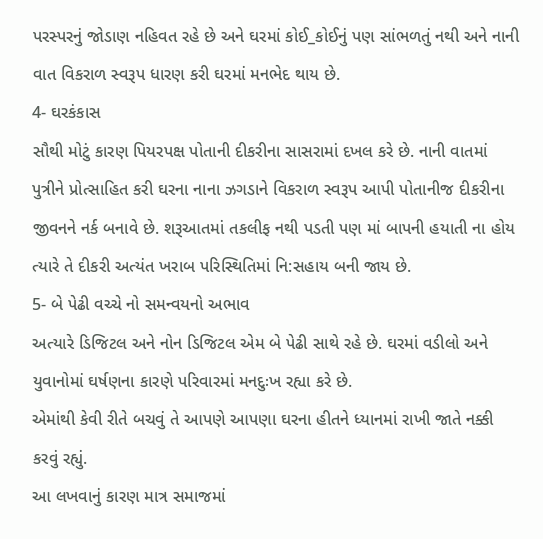પરસ્પરનું જોડાણ નહિવત રહે છે અને ઘરમાં કોઈ_કોઈનું પણ સાંભળતું નથી અને નાની વાત વિકરાળ સ્વરૂપ ધારણ કરી ઘરમાં મનભેદ થાય છે.
4- ઘરકંકાસ
સૌથી મોટું કારણ પિયરપક્ષ પોતાની દીકરીના સાસરામાં દખલ કરે છે. નાની વાતમાં પુત્રીને પ્રોત્સાહિત કરી ઘરના નાના ઝગડાને વિકરાળ સ્વરૂપ આપી પોતાનીજ દીકરીના જીવનને નર્ક બનાવે છે. શરૂઆતમાં તકલીફ નથી પડતી પણ માં બાપની હયાતી ના હોય ત્યારે તે દીકરી અત્યંત ખરાબ પરિસ્થિતિમાં નિ:સહાય બની જાય છે.
5- બે પેઢી વચ્ચે નો સમન્વયનો અભાવ
અત્યારે ડિજિટલ અને નોન ડિજિટલ એમ બે પેઢી સાથે રહે છે. ઘરમાં વડીલો અને યુવાનોમાં ઘર્ષણના કારણે પરિવારમાં મનદુઃખ રહ્યા કરે છે.
એમાંથી કેવી રીતે બચવું તે આપણે આપણા ઘરના હીતને ધ્યાનમાં રાખી જાતે નક્કી કરવું રહ્યું.
આ લખવાનું કારણ માત્ર સમાજમાં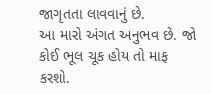જાગૃતતા લાવવાનું છે.
આ મારો અંગત અનુભવ છે. જો કોઈ ભૂલ ચૂક હોય તો માફ કરશો.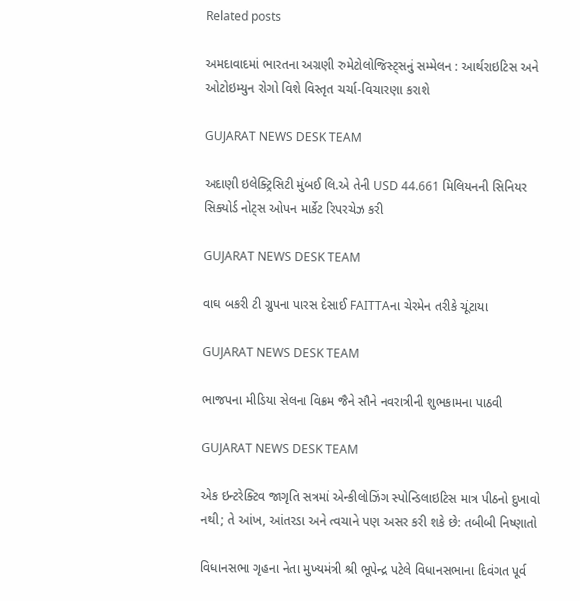Related posts

અમદાવાદમાં ભારતના અગ્રણી રુમેટોલોજિસ્ટ્સનું સમ્મેલન : આર્થરાઇટિસ અને ઓટોઇમ્યુન રોગો વિશે વિસ્તૃત ચર્ચા-વિચારણા કરાશે

GUJARAT NEWS DESK TEAM

અદાણી ઇલેક્ટ્રિસિટી મુંબઈ લિ.એ તેની USD 44.661 મિલિયનની સિનિયર સિક્યોર્ડ નોટ્સ ઓપન માર્કેટ રિપરચેઝ કરી

GUJARAT NEWS DESK TEAM

વાઘ બકરી ટી ગ્રુપના પારસ દેસાઈ FAITTAના ચેરમેન તરીકે ચૂંટાયા

GUJARAT NEWS DESK TEAM

ભાજપના મીડિયા સેલના વિક્રમ જૈને સૌને નવરાત્રીની શુભકામના પાઠવી

GUJARAT NEWS DESK TEAM

એક ઇન્ટરેક્ટિવ જાગૃતિ સત્રમાં એન્કીલોઝિંગ સ્પોન્ડિલાઇટિસ માત્ર પીઠનો દુખાવો નથી; તે આંખ, આંતરડા અને ત્વચાને પણ અસર કરી શકે છે: તબીબી નિષ્ણાતો

વિધાનસભા ગૃહના નેતા મુખ્યમંત્રી શ્રી ભૂપેન્દ્ર પટેલે વિધાનસભાના દિવંગત પૂર્વ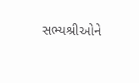સભ્યશ્રીઓને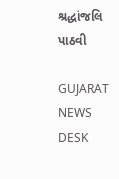શ્રદ્ધાંજલિ પાઠવી

GUJARAT NEWS DESK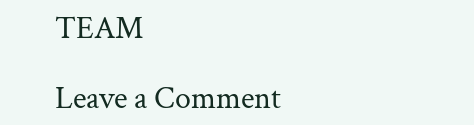TEAM

Leave a Comment